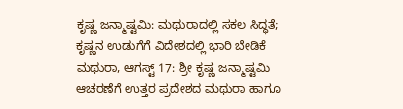ಕೃಷ್ಣ ಜನ್ಮಾಷ್ಟಮಿ: ಮಥುರಾದಲ್ಲಿ ಸಕಲ ಸಿದ್ಧತೆ; ಕೃಷ್ಣನ ಉಡುಗೆಗೆ ವಿದೇಶದಲ್ಲಿ ಭಾರಿ ಬೇಡಿಕೆ
ಮಥುರಾ, ಆಗಸ್ಟ್ 17: ಶ್ರೀ ಕೃಷ್ಣ ಜನ್ಮಾಷ್ಟಮಿ ಆಚರಣೆಗೆ ಉತ್ತರ ಪ್ರದೇಶದ ಮಥುರಾ ಹಾಗೂ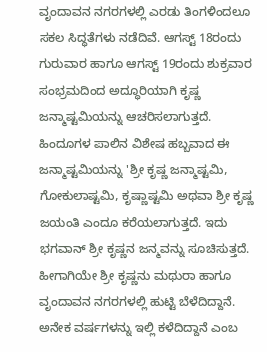ವೃಂದಾವನ ನಗರಗಳಲ್ಲಿ ಎರಡು ತಿಂಗಳಿಂದಲೂ ಸಕಲ ಸಿದ್ಧತೆಗಳು ನಡೆದಿವೆ. ಆಗಸ್ಟ್ 18ರಂದು ಗುರುವಾರ ಹಾಗೂ ಆಗಸ್ಟ್ 19ರಂದು ಶುಕ್ರವಾರ ಸಂಭ್ರಮದಿಂದ ಅದ್ಧೂರಿಯಾಗಿ ಕೃಷ್ಣ ಜನ್ಮಾಷ್ಟಮಿಯನ್ನು ಆಚರಿಸಲಾಗುತ್ತದೆ.
ಹಿಂದೂಗಳ ಪಾಲಿನ ವಿಶೇಷ ಹಬ್ಬವಾದ ಈ ಜನ್ಮಾಷ್ಟಮಿಯನ್ನು 'ಶ್ರೀ ಕೃಷ್ಣ ಜನ್ಮಾಷ್ಟಮಿ, ಗೋಕುಲಾಷ್ಟಮಿ, ಕೃಷ್ಣಾಷ್ಟಮಿ ಅಥವಾ ಶ್ರೀ ಕೃಷ್ಣ ಜಯಂತಿ ಎಂದೂ ಕರೆಯಲಾಗುತ್ತದೆ. ಇದು ಭಗವಾನ್ ಶ್ರೀ ಕೃಷ್ಣನ ಜನ್ಮವನ್ನು ಸೂಚಿಸುತ್ತದೆ. ಹೀಗಾಗಿಯೇ ಶ್ರೀ ಕೃಷ್ಣನು ಮಥುರಾ ಹಾಗೂ ವೃಂದಾವನ ನಗರಗಳಲ್ಲಿ ಹುಟ್ಟಿ ಬೆಳೆದಿದ್ದಾನೆ. ಅನೇಕ ವರ್ಷಗಳನ್ನು ಇಲ್ಲಿ ಕಳೆದಿದ್ದಾನೆ ಎಂಬ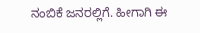ನಂಬಿಕೆ ಜನರಲ್ಲಿಗೆ. ಹೀಗಾಗಿ ಈ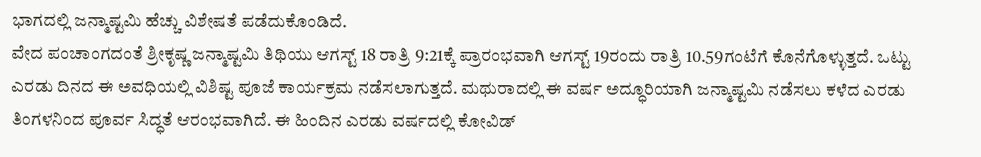ಭಾಗದಲ್ಲಿ ಜನ್ಮಾಷ್ಟಮಿ ಹೆಚ್ಚು ವಿಶೇಷತೆ ಪಡೆದುಕೊಂಡಿದೆ.
ವೇದ ಪಂಚಾಂಗದಂತೆ ಶ್ರೀಕೃಷ್ಣ ಜನ್ಮಾಷ್ಟಮಿ ತಿಥಿಯು ಆಗಸ್ಟ್ 18 ರಾತ್ರಿ 9:21ಕ್ಕೆ ಪ್ರಾರಂಭವಾಗಿ ಆಗಸ್ಟ್ 19ರಂದು ರಾತ್ರಿ 10.59ಗಂಟೆಗೆ ಕೊನೆಗೊಳ್ಳುತ್ತದೆ. ಒಟ್ಟು ಎರಡು ದಿನದ ಈ ಅವಧಿಯಲ್ಲಿ ವಿಶಿಷ್ಟ ಪೂಜೆ ಕಾರ್ಯಕ್ರಮ ನಡೆಸಲಾಗುತ್ತದೆ. ಮಥುರಾದಲ್ಲಿ ಈ ವರ್ಷ ಅದ್ಧೂರಿಯಾಗಿ ಜನ್ಮಾಷ್ಟಮಿ ನಡೆಸಲು ಕಳೆದ ಎರಡು ತಿಂಗಳನಿಂದ ಪೂರ್ವ ಸಿದ್ಧತೆ ಆರಂಭವಾಗಿದೆ. ಈ ಹಿಂದಿನ ಎರಡು ವರ್ಷದಲ್ಲಿ ಕೋವಿಡ್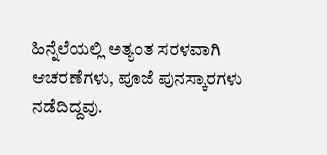ಹಿನ್ನೆಲೆಯಲ್ಲಿ ಅತ್ಯಂತ ಸರಳವಾಗಿ ಆಚರಣೆಗಳು, ಪೂಜೆ ಪುನಸ್ಕಾರಗಳು ನಡೆದಿದ್ದವು.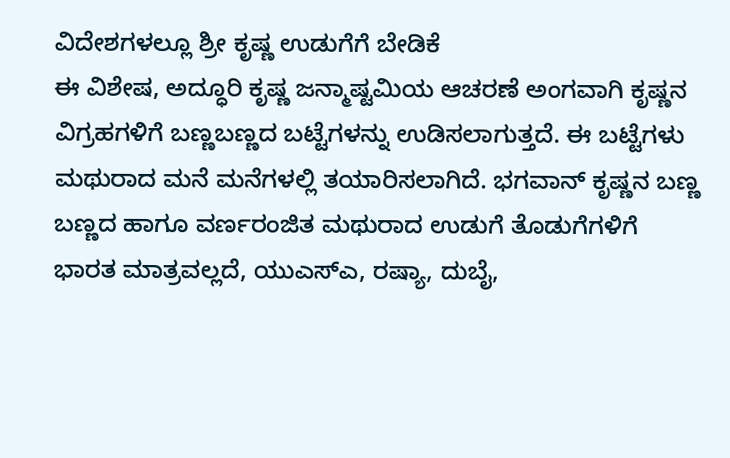ವಿದೇಶಗಳಲ್ಲೂ ಶ್ರೀ ಕೃಷ್ಣ ಉಡುಗೆಗೆ ಬೇಡಿಕೆ
ಈ ವಿಶೇಷ, ಅದ್ಧೂರಿ ಕೃಷ್ಣ ಜನ್ಮಾಷ್ಟಮಿಯ ಆಚರಣೆ ಅಂಗವಾಗಿ ಕೃಷ್ಣನ ವಿಗ್ರಹಗಳಿಗೆ ಬಣ್ಣಬಣ್ಣದ ಬಟ್ಟೆಗಳನ್ನು ಉಡಿಸಲಾಗುತ್ತದೆ. ಈ ಬಟ್ಟೆಗಳು ಮಥುರಾದ ಮನೆ ಮನೆಗಳಲ್ಲಿ ತಯಾರಿಸಲಾಗಿದೆ. ಭಗವಾನ್ ಕೃಷ್ಣನ ಬಣ್ಣ ಬಣ್ಣದ ಹಾಗೂ ವರ್ಣರಂಜಿತ ಮಥುರಾದ ಉಡುಗೆ ತೊಡುಗೆಗಳಿಗೆ ಭಾರತ ಮಾತ್ರವಲ್ಲದೆ, ಯುಎಸ್ಎ, ರಷ್ಯಾ, ದುಬೈ,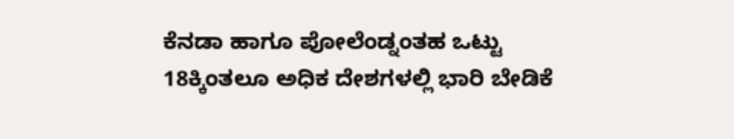ಕೆನಡಾ ಹಾಗೂ ಪೋಲೆಂಡ್ನಂತಹ ಒಟ್ಟು 18ಕ್ಕಿಂತಲೂ ಅಧಿಕ ದೇಶಗಳಲ್ಲಿ ಭಾರಿ ಬೇಡಿಕೆ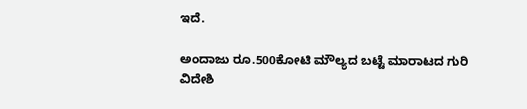ಇದೆ.

ಅಂದಾಜು ರೂ.500ಕೋಟಿ ಮೌಲ್ಯದ ಬಟ್ಟೆ ಮಾರಾಟದ ಗುರಿ
ವಿದೇಶಿ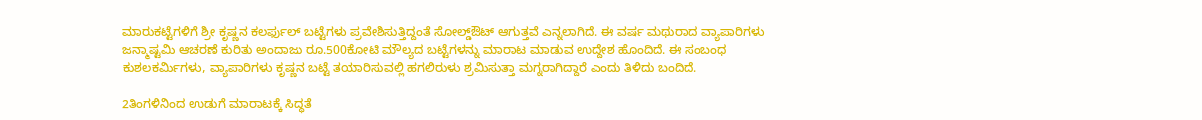ಮಾರುಕಟ್ಟೆಗಳಿಗೆ ಶ್ರೀ ಕೃಷ್ಣನ ಕಲರ್ಫುಲ್ ಬಟ್ಟೆಗಳು ಪ್ರವೇಶಿಸುತ್ತಿದ್ದಂತೆ ಸೋಲ್ಡ್ಔಟ್ ಆಗುತ್ತವೆ ಎನ್ನಲಾಗಿದೆ. ಈ ವರ್ಷ ಮಥುರಾದ ವ್ಯಾಪಾರಿಗಳು ಜನ್ಮಾಷ್ಟಮಿ ಆಚರಣೆ ಕುರಿತು ಅಂದಾಜು ರೂ.500ಕೋಟಿ ಮೌಲ್ಯದ ಬಟ್ಟೆಗಳನ್ನು ಮಾರಾಟ ಮಾಡುವ ಉದ್ದೇಶ ಹೊಂದಿದೆ. ಈ ಸಂಬಂಧ ಕುಶಲಕರ್ಮಿಗಳು, ವ್ಯಾಪಾರಿಗಳು ಕೃಷ್ಣನ ಬಟ್ಟೆ ತಯಾರಿಸುವಲ್ಲಿ ಹಗಲಿರುಳು ಶ್ರಮಿಸುತ್ತಾ ಮಗ್ನರಾಗಿದ್ದಾರೆ ಎಂದು ತಿಳಿದು ಬಂದಿದೆ.

2ತಿಂಗಳಿನಿಂದ ಉಡುಗೆ ಮಾರಾಟಕ್ಕೆ ಸಿದ್ಧತೆ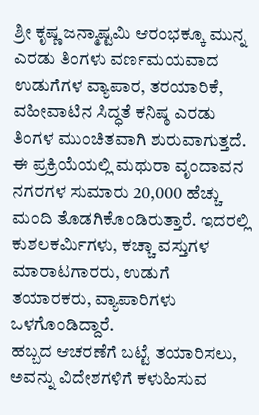ಶ್ರೀ ಕೃಷ್ಣ ಜನ್ಮಾಷ್ಟಮಿ ಆರಂಭಕ್ಕೂ ಮುನ್ನ ಎರಡು ತಿಂಗಳು ವರ್ಣಮಯವಾದ ಉಡುಗೆಗಳ ವ್ಯಾಪಾರ, ತರಯಾರಿಕೆ, ವಹೀವಾಟಿನ ಸಿದ್ಧತೆ ಕನಿಷ್ಠ ಎರಡು ತಿಂಗಳ ಮುಂಚಿತವಾಗಿ ಶುರುವಾಗುತ್ತದೆ. ಈ ಪ್ರಕ್ರಿಯೆಯಲ್ಲಿ ಮಥುರಾ ವೃಂದಾವನ ನಗರಗಳ ಸುಮಾರು 20,000 ಹೆಚ್ಚು ಮಂದಿ ತೊಡಗಿಕೊಂಡಿರುತ್ತಾರೆ. ಇದರಲ್ಲಿ ಕುಶಲಕರ್ಮಿಗಳು, ಕಚ್ಚಾ ವಸ್ತುಗಳ ಮಾರಾಟಗಾರರು, ಉಡುಗೆ ತಯಾರಕರು, ವ್ಯಾಪಾರಿಗಳು ಒಳಗೊಂಡಿದ್ದಾರೆ.
ಹಬ್ಬದ ಆಚರಣೆಗೆ ಬಟ್ಟೆ ತಯಾರಿಸಲು, ಅವನ್ನು ವಿದೇಶಗಳಿಗೆ ಕಳುಹಿಸುವ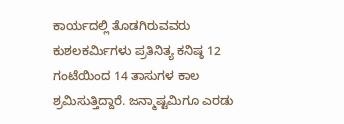ಕಾರ್ಯದಲ್ಲಿ ತೊಡಗಿರುವವರು ಕುಶಲಕರ್ಮಿಗಳು ಪ್ರತಿನಿತ್ಯ ಕನಿಷ್ಠ 12 ಗಂಟೆಯಿಂದ 14 ತಾಸುಗಳ ಕಾಲ ಶ್ರಮಿಸುತ್ತಿದ್ದಾರೆ. ಜನ್ಮಾಷ್ಟಮಿಗೂ ಎರಡು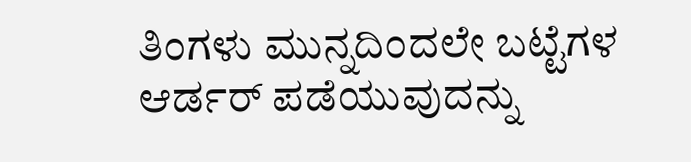ತಿಂಗಳು ಮುನ್ನದಿಂದಲೇ ಬಟ್ಟೆಗಳ ಆರ್ಡರ್ ಪಡೆಯುವುದನ್ನು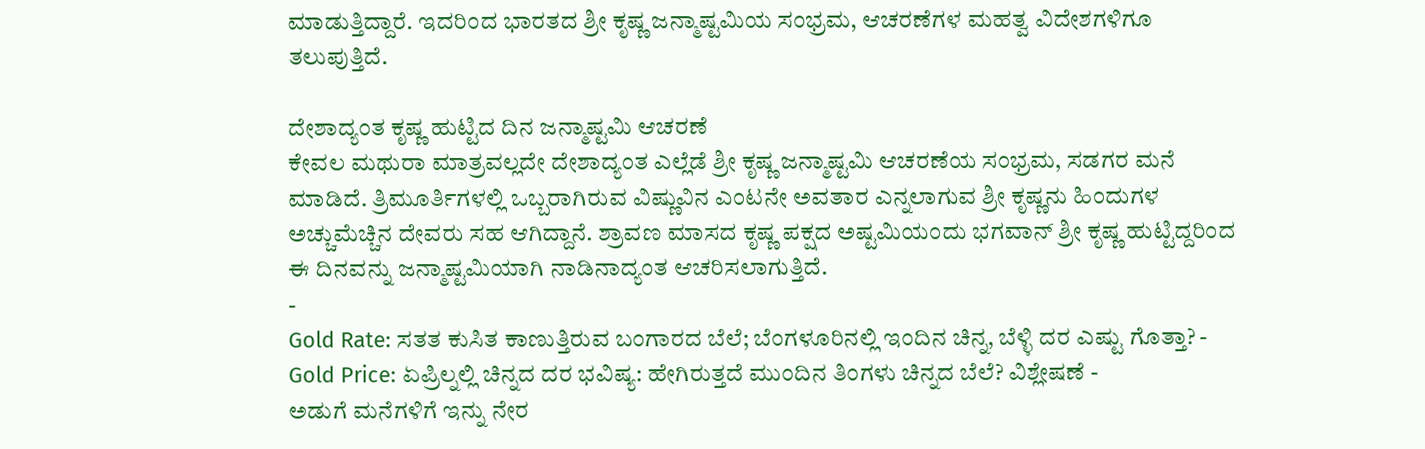ಮಾಡುತ್ತಿದ್ದಾರೆ. ಇದರಿಂದ ಭಾರತದ ಶ್ರೀ ಕೃಷ್ಣ ಜನ್ಮಾಷ್ಟಮಿಯ ಸಂಭ್ರಮ, ಆಚರಣೆಗಳ ಮಹತ್ವ ವಿದೇಶಗಳಿಗೂ ತಲುಪುತ್ತಿದೆ.

ದೇಶಾದ್ಯಂತ ಕೃಷ್ಣ ಹುಟ್ಟಿದ ದಿನ ಜನ್ಮಾಷ್ಟಮಿ ಆಚರಣೆ
ಕೇವಲ ಮಥುರಾ ಮಾತ್ರವಲ್ಲದೇ ದೇಶಾದ್ಯಂತ ಎಲ್ಲೆಡೆ ಶ್ರೀ ಕೃಷ್ಣ ಜನ್ಮಾಷ್ಟಮಿ ಆಚರಣೆಯ ಸಂಭ್ರಮ, ಸಡಗರ ಮನೆ ಮಾಡಿದೆ. ತ್ರಿಮೂರ್ತಿಗಳಲ್ಲಿ ಒಬ್ಬರಾಗಿರುವ ವಿಷ್ಣುವಿನ ಎಂಟನೇ ಅವತಾರ ಎನ್ನಲಾಗುವ ಶ್ರೀ ಕೃಷ್ಣನು ಹಿಂದುಗಳ ಅಚ್ಚುಮೆಚ್ಚಿನ ದೇವರು ಸಹ ಆಗಿದ್ದಾನೆ. ಶ್ರಾವಣ ಮಾಸದ ಕೃಷ್ಣ ಪಕ್ಷದ ಅಷ್ಟಮಿಯಂದು ಭಗವಾನ್ ಶ್ರೀ ಕೃಷ್ಣ ಹುಟ್ಟಿದ್ದರಿಂದ ಈ ದಿನವನ್ನು ಜನ್ಮಾಷ್ಟಮಿಯಾಗಿ ನಾಡಿನಾದ್ಯಂತ ಆಚರಿಸಲಾಗುತ್ತಿದೆ.
-
Gold Rate: ಸತತ ಕುಸಿತ ಕಾಣುತ್ತಿರುವ ಬಂಗಾರದ ಬೆಲೆ; ಬೆಂಗಳೂರಿನಲ್ಲಿ ಇಂದಿನ ಚಿನ್ನ, ಬೆಳ್ಳಿ ದರ ಎಷ್ಟು ಗೊತ್ತಾ? -
Gold Price: ಏಪ್ರಿಲ್ನಲ್ಲಿ ಚಿನ್ನದ ದರ ಭವಿಷ್ಯ: ಹೇಗಿರುತ್ತದೆ ಮುಂದಿನ ತಿಂಗಳು ಚಿನ್ನದ ಬೆಲೆ? ವಿಶ್ಲೇಷಣೆ -
ಅಡುಗೆ ಮನೆಗಳಿಗೆ ಇನ್ನು ನೇರ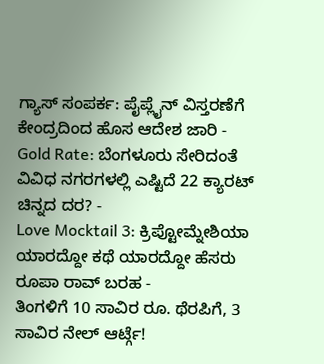ಗ್ಯಾಸ್ ಸಂಪರ್ಕ: ಪೈಪ್ಲೈನ್ ವಿಸ್ತರಣೆಗೆ ಕೇಂದ್ರದಿಂದ ಹೊಸ ಆದೇಶ ಜಾರಿ -
Gold Rate: ಬೆಂಗಳೂರು ಸೇರಿದಂತೆ ವಿವಿಧ ನಗರಗಳಲ್ಲಿ ಎಷ್ಟಿದೆ 22 ಕ್ಯಾರಟ್ ಚಿನ್ನದ ದರ? -
Love Mocktail 3: ಕ್ರಿಪ್ಟೋಮ್ನೇಶಿಯಾ ಯಾರದ್ದೋ ಕಥೆ ಯಾರದ್ದೋ ಹೆಸರು ರೂಪಾ ರಾವ್ ಬರಹ -
ತಿಂಗಳಿಗೆ 10 ಸಾವಿರ ರೂ. ಥೆರಪಿಗೆ, 3 ಸಾವಿರ ನೇಲ್ ಆರ್ಟ್ಗೆ!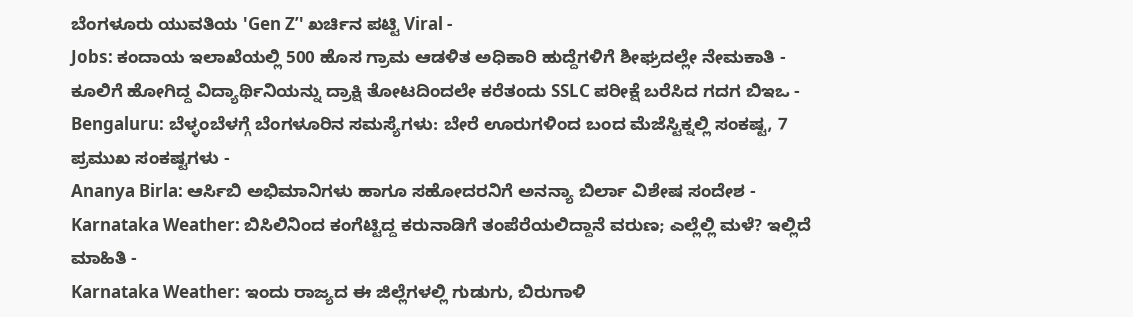ಬೆಂಗಳೂರು ಯುವತಿಯ 'Gen Z’' ಖರ್ಚಿನ ಪಟ್ಟಿ Viral -
Jobs: ಕಂದಾಯ ಇಲಾಖೆಯಲ್ಲಿ 500 ಹೊಸ ಗ್ರಾಮ ಆಡಳಿತ ಅಧಿಕಾರಿ ಹುದ್ದೆಗಳಿಗೆ ಶೀಘ್ರದಲ್ಲೇ ನೇಮಕಾತಿ -
ಕೂಲಿಗೆ ಹೋಗಿದ್ದ ವಿದ್ಯಾರ್ಥಿನಿಯನ್ನು ದ್ರಾಕ್ಷಿ ತೋಟದಿಂದಲೇ ಕರೆತಂದು SSLC ಪರೀಕ್ಷೆ ಬರೆಸಿದ ಗದಗ ಬಿಇಒ -
Bengaluru: ಬೆಳ್ಳಂಬೆಳಗ್ಗೆ ಬೆಂಗಳೂರಿನ ಸಮಸ್ಯೆಗಳು: ಬೇರೆ ಊರುಗಳಿಂದ ಬಂದ ಮೆಜೆಸ್ಟಿಕ್ನಲ್ಲಿ ಸಂಕಷ್ಟ, 7 ಪ್ರಮುಖ ಸಂಕಷ್ಟಗಳು -
Ananya Birla: ಆರ್ಸಿಬಿ ಅಭಿಮಾನಿಗಳು ಹಾಗೂ ಸಹೋದರನಿಗೆ ಅನನ್ಯಾ ಬಿರ್ಲಾ ವಿಶೇಷ ಸಂದೇಶ -
Karnataka Weather: ಬಿಸಿಲಿನಿಂದ ಕಂಗೆಟ್ಟಿದ್ದ ಕರುನಾಡಿಗೆ ತಂಪೆರೆಯಲಿದ್ದಾನೆ ವರುಣ; ಎಲ್ಲೆಲ್ಲಿ ಮಳೆ? ಇಲ್ಲಿದೆ ಮಾಹಿತಿ -
Karnataka Weather: ಇಂದು ರಾಜ್ಯದ ಈ ಜಿಲ್ಲೆಗಳಲ್ಲಿ ಗುಡುಗು, ಬಿರುಗಾಳಿ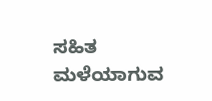ಸಹಿತ ಮಳೆಯಾಗುವ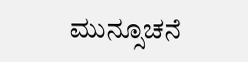ಮುನ್ಸೂಚನೆ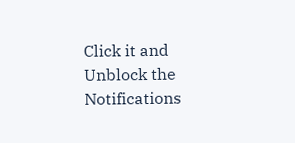Click it and Unblock the Notifications